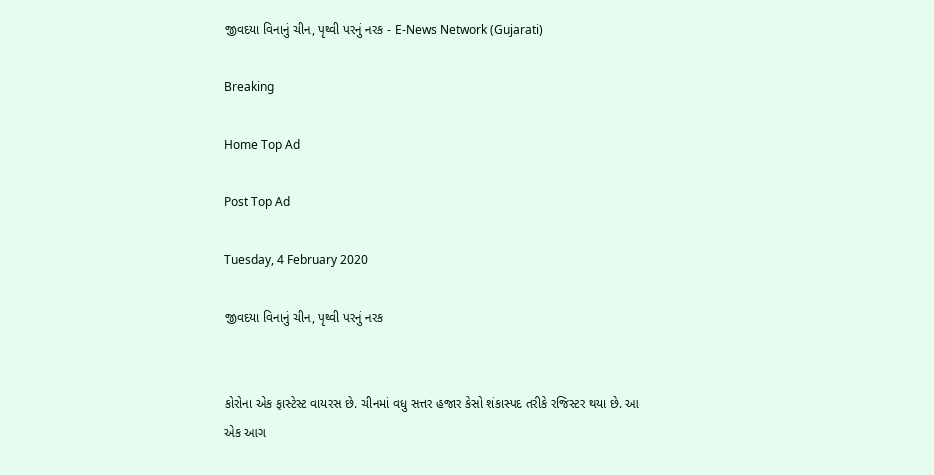જીવદયા વિનાનું ચીન, પૃથ્વી પરનું નરક - E-News Network (Gujarati)

Breaking

Home Top Ad

Post Top Ad

Tuesday, 4 February 2020

જીવદયા વિનાનું ચીન, પૃથ્વી પરનું નરક


કોરોના એક ફાસ્ટેસ્ટ વાયરસ છે. ચીનમાં વધુ સત્તર હજાર કેસો શંકાસ્પદ તરીકે રજિસ્ટર થયા છે. આ એક આગ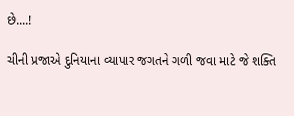છે....!

ચીની પ્રજાએ દુનિયાના વ્યાપાર જગતને ગળી જવા માટે જે શક્તિ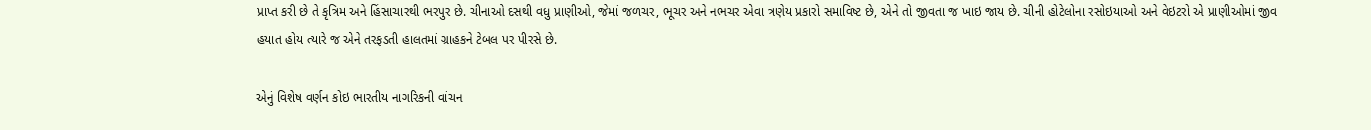પ્રાપ્ત કરી છે તે કૃત્રિમ અને હિંસાચારથી ભરપુર છે. ચીનાઓ દસથી વધુ પ્રાણીઓ, જેમાં જળચર, ભૂચર અને નભચર એવા ત્રણેય પ્રકારો સમાવિષ્ટ છે, એને તો જીવતા જ ખાઇ જાય છે. ચીની હોટેલોના રસોઇયાઓ અને વેઇટરો એ પ્રાણીઓમાં જીવ હયાત હોય ત્યારે જ એને તરફડતી હાલતમાં ગ્રાહકને ટેબલ પર પીરસે છે.

એનું વિશેષ વર્ણન કોઇ ભારતીય નાગરિકની વાંચન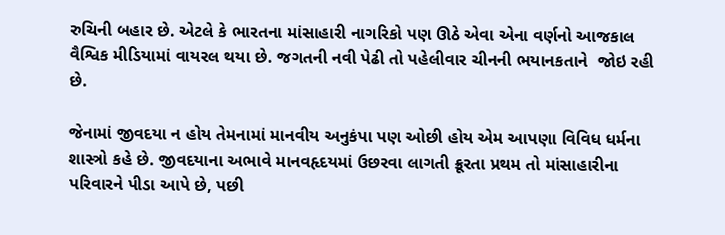રુચિની બહાર છે. એટલે કે ભારતના માંસાહારી નાગરિકો પણ ઊઠે એવા એના વર્ણનો આજકાલ વૈશ્વિક મીડિયામાં વાયરલ થયા છે. જગતની નવી પેઢી તો પહેલીવાર ચીનની ભયાનકતાને  જોઇ રહી છે.

જેનામાં જીવદયા ન હોય તેમનામાં માનવીય અનુકંપા પણ ઓછી હોય એમ આપણા વિવિધ ધર્મના શાસ્ત્રો કહે છે. જીવદયાના અભાવે માનવહૃદયમાં ઉછરવા લાગતી ક્રૂરતા પ્રથમ તો માંસાહારીના પરિવારને પીડા આપે છે, પછી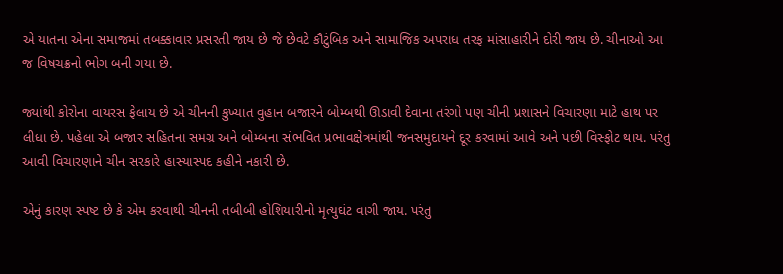એ યાતના એના સમાજમાં તબક્કાવાર પ્રસરતી જાય છે જે છેવટે કૌટુંબિક અને સામાજિક અપરાધ તરફ માંસાહારીને દોરી જાય છે. ચીનાઓ આ જ વિષચક્રનો ભોગ બની ગયા છે.

જ્યાંથી કોરોના વાયરસ ફેલાય છે એ ચીનની કુખ્યાત વુહાન બજારને બોમ્બથી ઊડાવી દેવાના તરંગો પણ ચીની પ્રશાસને વિચારણા માટે હાથ પર લીધા છે. પહેલા એ બજાર સહિતના સમગ્ર અને બોમ્બના સંભવિત પ્રભાવક્ષેત્રમાંથી જનસમુદાયને દૂર કરવામાં આવે અને પછી વિસ્ફોટ થાય. પરંતુ આવી વિચારણાને ચીન સરકારે હાસ્યાસ્પદ કહીને નકારી છે.

એનું કારણ સ્પષ્ટ છે કે એમ કરવાથી ચીનની તબીબી હોશિયારીનો મૃત્યુઘંટ વાગી જાય. પરંતુ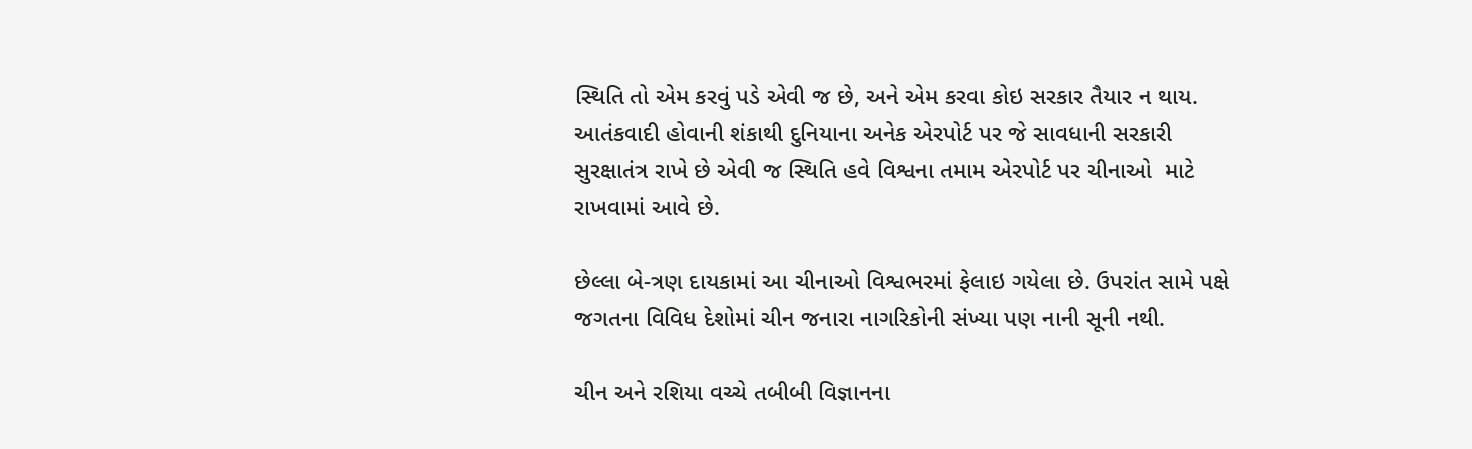સ્થિતિ તો એમ કરવું પડે એવી જ છે, અને એમ કરવા કોઇ સરકાર તૈયાર ન થાય. આતંકવાદી હોવાની શંકાથી દુનિયાના અનેક એરપોર્ટ પર જે સાવધાની સરકારી સુરક્ષાતંત્ર રાખે છે એવી જ સ્થિતિ હવે વિશ્વના તમામ એરપોર્ટ પર ચીનાઓ  માટે રાખવામાં આવે છે.

છેલ્લા બે-ત્રણ દાયકામાં આ ચીનાઓ વિશ્વભરમાં ફેલાઇ ગયેલા છે. ઉપરાંત સામે પક્ષે જગતના વિવિધ દેશોમાં ચીન જનારા નાગરિકોની સંખ્યા પણ નાની સૂની નથી.

ચીન અને રશિયા વચ્ચે તબીબી વિજ્ઞાનના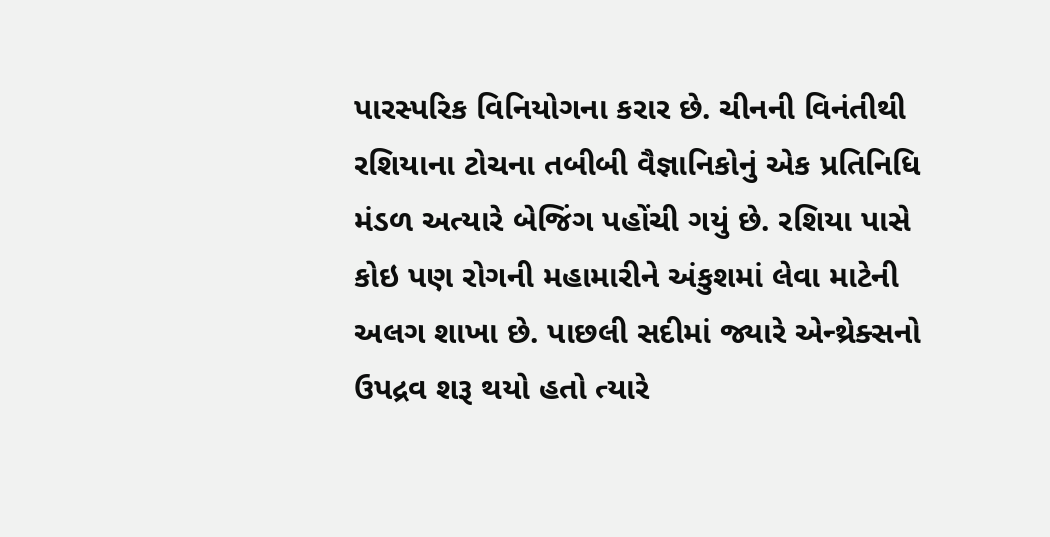પારસ્પરિક વિનિયોગના કરાર છે. ચીનની વિનંતીથી રશિયાના ટોચના તબીબી વૈજ્ઞાનિકોનું એક પ્રતિનિધિ મંડળ અત્યારે બેજિંગ પહોંચી ગયું છે. રશિયા પાસે કોઇ પણ રોગની મહામારીને અંકુશમાં લેવા માટેની અલગ શાખા છે. પાછલી સદીમાં જ્યારે એન્થ્રેક્સનો ઉપદ્રવ શરૂ થયો હતો ત્યારે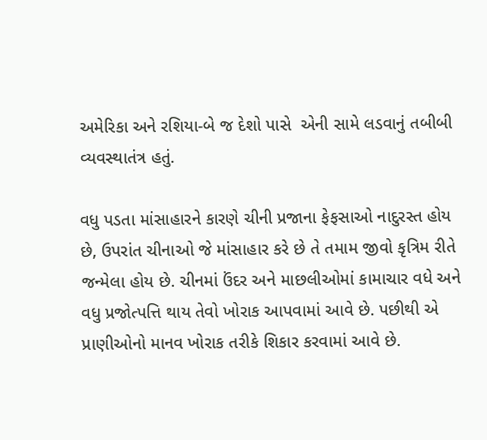અમેરિકા અને રશિયા-બે જ દેશો પાસે  એની સામે લડવાનું તબીબી  વ્યવસ્થાતંત્ર હતું.

વધુ પડતા માંસાહારને કારણે ચીની પ્રજાના ફેફસાઓ નાદુરસ્ત હોય છે, ઉપરાંત ચીનાઓ જે માંસાહાર કરે છે તે તમામ જીવો કૃત્રિમ રીતે જન્મેલા હોય છે. ચીનમાં ઉંદર અને માછલીઓમાં કામાચાર વધે અને વધુ પ્રજોત્પત્તિ થાય તેવો ખોરાક આપવામાં આવે છે. પછીથી એ પ્રાણીઓનો માનવ ખોરાક તરીકે શિકાર કરવામાં આવે છે.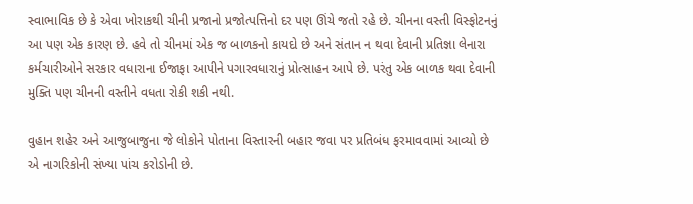સ્વાભાવિક છે કે એવા ખોરાકથી ચીની પ્રજાનો પ્રજોત્પત્તિનો દર પણ ઊંચે જતો રહે છે. ચીનના વસ્તી વિસ્ફોટનનું આ પણ એક કારણ છે. હવે તો ચીનમાં એક જ બાળકનો કાયદો છે અને સંતાન ન થવા દેવાની પ્રતિજ્ઞા લેનારા કર્મચારીઓને સરકાર વધારાના ઈજાફા આપીને પગારવધારાનું પ્રોત્સાહન આપે છે. પરંતુ એક બાળક થવા દેવાની મુક્તિ પણ ચીનની વસ્તીને વધતા રોકી શકી નથી.

વુહાન શહેર અને આજુબાજુના જે લોકોને પોતાના વિસ્તારની બહાર જવા પર પ્રતિબંધ ફરમાવવામાં આવ્યો છે એ નાગરિકોની સંખ્યા પાંચ કરોડોની છે.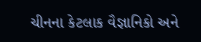ચીનના કેટલાક વૈજ્ઞાનિકો અને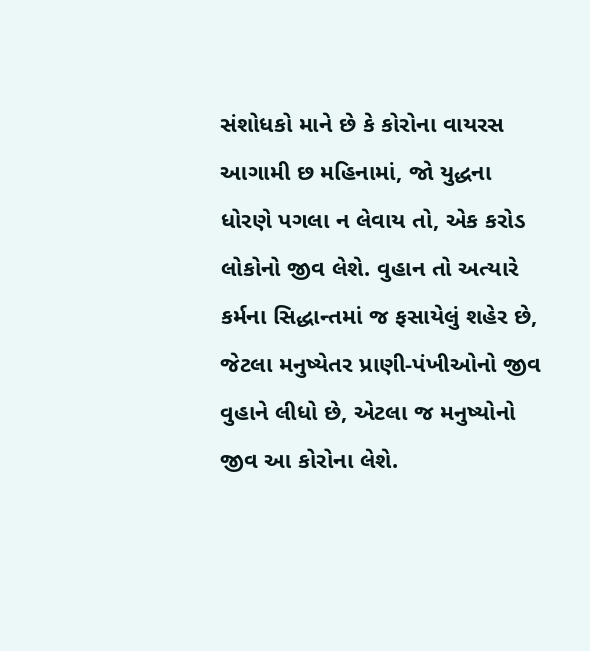સંશોધકો માને છે કે કોરોના વાયરસ આગામી છ મહિનામાં, જો યુદ્ધના ધોરણે પગલા ન લેવાય તો, એક કરોડ લોકોનો જીવ લેશે. વુહાન તો અત્યારે કર્મના સિદ્ધાન્તમાં જ ફસાયેલું શહેર છે, જેટલા મનુષ્યેતર પ્રાણી-પંખીઓનો જીવ વુહાને લીધો છે, એટલા જ મનુષ્યોનો જીવ આ કોરોના લેશે.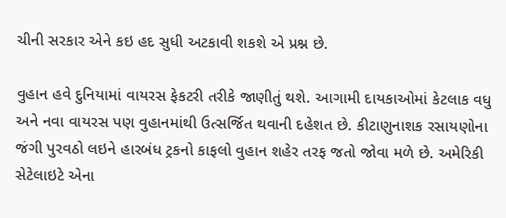ચીની સરકાર એને કઇ હદ સુધી અટકાવી શકશે એ પ્રશ્ન છે.

વુહાન હવે દુનિયામાં વાયરસ ફેકટરી તરીકે જાણીતું થશે. આગામી દાયકાઓમાં કેટલાક વધુ અને નવા વાયરસ પણ વુહાનમાંથી ઉત્સર્જિત થવાની દહેશત છે. કીટાણુનાશક રસાયણોના જંગી પુરવઠો લઇને હારબંધ ટ્રકનો કાફલો વુહાન શહેર તરફ જતો જોવા મળે છે. અમેરિકી સેટેલાઇટે એના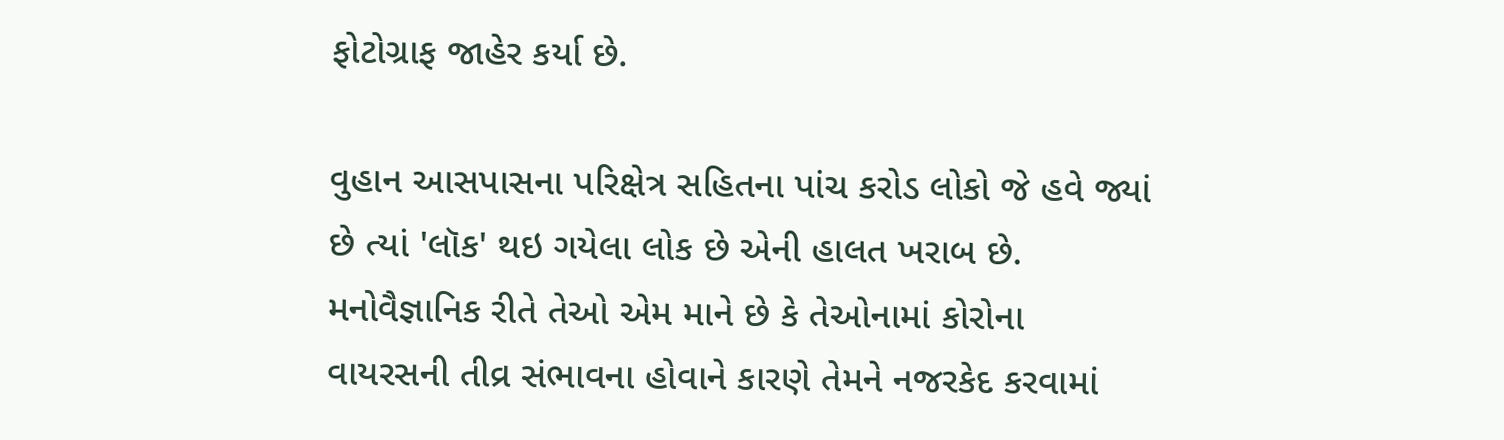ફોટોગ્રાફ જાહેર કર્યા છે.

વુહાન આસપાસના પરિક્ષેત્ર સહિતના પાંચ કરોડ લોકો જે હવે જ્યાં છે ત્યાં 'લૉક' થઇ ગયેલા લોક છે એની હાલત ખરાબ છે. મનોવૈજ્ઞાનિક રીતે તેઓ એમ માને છે કે તેઓનામાં કોરોના વાયરસની તીવ્ર સંભાવના હોવાને કારણે તેમને નજરકેદ કરવામાં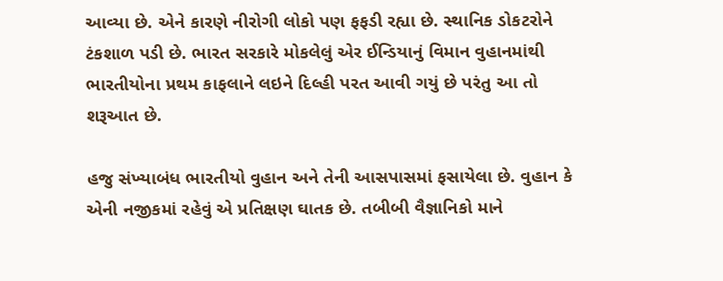આવ્યા છે. એને કારણે નીરોગી લોકો પણ ફફડી રહ્યા છે. સ્થાનિક ડોકટરોને ટંકશાળ પડી છે. ભારત સરકારે મોકલેલું એર ઈન્ડિયાનું વિમાન વુહાનમાંથી ભારતીયોના પ્રથમ કાફલાને લઇને દિલ્હી પરત આવી ગયું છે પરંતુ આ તો શરૂઆત છે.

હજુ સંખ્યાબંધ ભારતીયો વુહાન અને તેની આસપાસમાં ફસાયેલા છે. વુહાન કે એની નજીકમાં રહેવું એ પ્રતિક્ષણ ઘાતક છે. તબીબી વૈજ્ઞાનિકો માને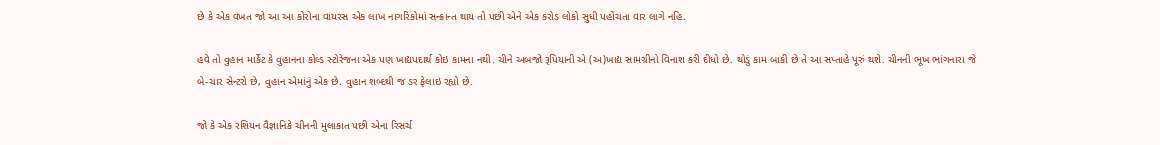છે કે એક વખત જો આ આ કોરોના વાયરસ એક લાખ નાગરિકોમાં સન્ક્રાન્ત થાય તો પછી એને એક કરોડ લોકો સુધી પહોંચતા વાર લાગે નહિ.

હવે તો વુહાન માર્કેટ કે વુહાનના કોલ્ડ સ્ટોરેજના એક પણ ખાદ્યપદાર્થ કોઇ કામના નથી. ચીને અબજો રૂપિયાની એ (અ)ખાદ્ય સામગ્રીનો વિનાશ કરી દીધો છે. થોડું કામ બાકી છે તે આ સપ્તાહે પૂરું થશે. ચીનની ભૂખ ભાંગનારા જે બે-ચાર સેન્ટરો છે, વુહાન એમાંનું એક છે. વુહાન શબ્દથી જ ડર ફેલાઇ રહ્યો છે.

જો કે એક રશિયન વૈજ્ઞાનિકે ચીનની મુલાકાત પછી એના રિસર્ચ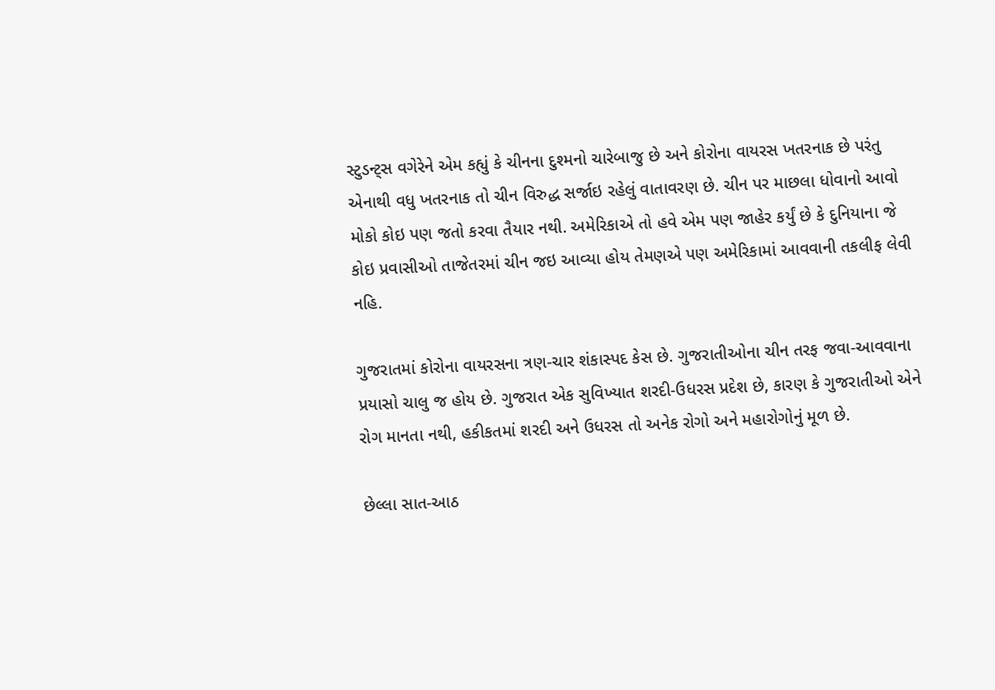સ્ટુડન્ટ્સ વગેરેને એમ કહ્યું કે ચીનના દુશ્મનો ચારેબાજુ છે અને કોરોના વાયરસ ખતરનાક છે પરંતુ એનાથી વધુ ખતરનાક તો ચીન વિરુદ્ધ સર્જાઇ રહેલું વાતાવરણ છે. ચીન પર માછલા ધોવાનો આવો મોકો કોઇ પણ જતો કરવા તૈયાર નથી. અમેરિકાએ તો હવે એમ પણ જાહેર કર્યું છે કે દુનિયાના જે કોઇ પ્રવાસીઓ તાજેતરમાં ચીન જઇ આવ્યા હોય તેમણએ પણ અમેરિકામાં આવવાની તકલીફ લેવી નહિ.

ગુજરાતમાં કોરોના વાયરસના ત્રણ-ચાર શંકાસ્પદ કેસ છે. ગુજરાતીઓના ચીન તરફ જવા-આવવાના પ્રયાસો ચાલુ જ હોય છે. ગુજરાત એક સુવિખ્યાત શરદી-ઉધરસ પ્રદેશ છે, કારણ કે ગુજરાતીઓ એને રોગ માનતા નથી, હકીકતમાં શરદી અને ઉધરસ તો અનેક રોગો અને મહારોગોનું મૂળ છે.

છેલ્લા સાત-આઠ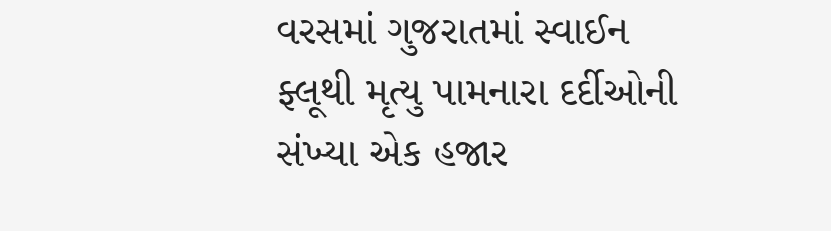વરસમાં ગુજરાતમાં સ્વાઈન ફ્લૂથી મૃત્યુ પામનારા દર્દીઓની સંખ્યા એક હજાર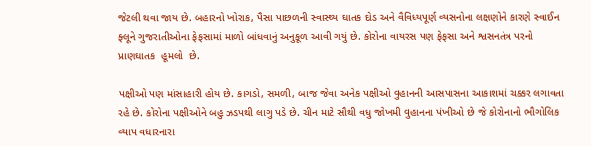જેટલી થવા જાય છે. બહારનો ખોરાક, પૈસા પાછળની સ્વાસ્થ્ય ઘાતક દોડ અને વૈવિધ્યપૂર્ણ વ્યસનોના લક્ષણોને કારણે સ્વાઈન ફ્લૂને ગુજરાતીઓના ફેફસામાં માળો બાંધવાનું અનુકૂળ આવી ગયું છે. કોરોના વાયરસ પણ ફેફસા અને શ્વસનતંત્ર પરનો  પ્રાણઘાતક  હૂમલો  છે.

પક્ષીઓ પણ માંસાહારી હોય છે. કાગડો, સમળી, બાજ જેવા અનેક પક્ષીઓ વુહાનની આસપાસના આકાશમાં ચક્કર લગાવતા રહે છે. કોરોના પક્ષીઓને બહુ ઝડપથી લાગુ પડે છે. ચીન માટે સૌથી વધુ જોખમી વુહાનના પંખીઓ છે જે કોરોનાનો ભૌગોલિક વ્યાપ વધારનારા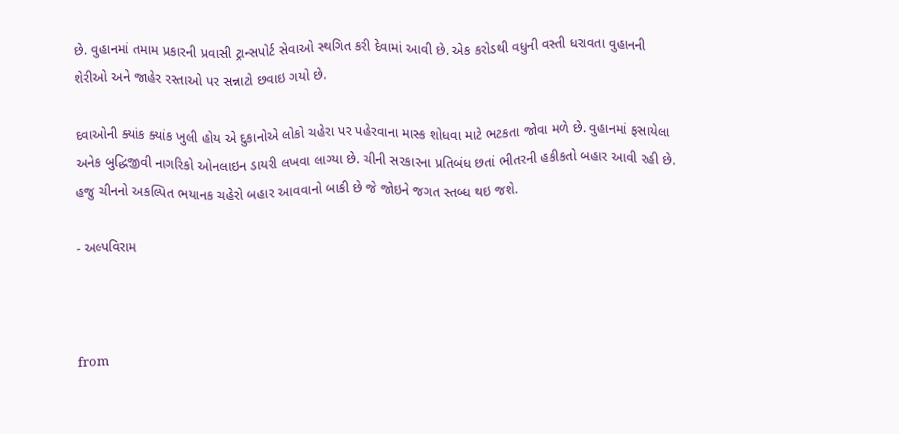છે. વુહાનમાં તમામ પ્રકારની પ્રવાસી ટ્રાન્સપોર્ટ સેવાઓ સ્થગિત કરી દેવામાં આવી છે. એક કરોડથી વધુની વસ્તી ધરાવતા વુહાનની શેરીઓ અને જાહેર રસ્તાઓ પર સન્નાટો છવાઇ ગયો છે.

દવાઓની ક્યાંક ક્યાંક ખુલી હોય એ દુકાનોએ લોકો ચહેરા પર પહેરવાના માસ્ક શોધવા માટે ભટકતા જોવા મળે છે. વુહાનમાં ફસાયેલા અનેક બુદ્ધિજીવી નાગરિકો ઓનલાઇન ડાયરી લખવા લાગ્યા છે. ચીની સરકારના પ્રતિબંધ છતાં ભીતરની હકીકતો બહાર આવી રહી છે. હજુ ચીનનો અકલ્પિત ભયાનક ચહેરો બહાર આવવાનો બાકી છે જે જોઇને જગત સ્તબ્ધ થઇ જશે.

- અલ્પવિરામ



from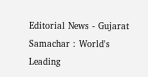Editorial News - Gujarat Samachar : World's Leading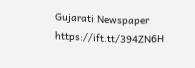Gujarati Newspaper https://ift.tt/394ZN6H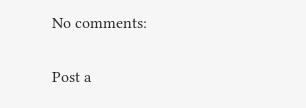No comments:

Post a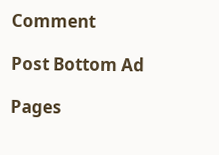Comment

Post Bottom Ad

Pages